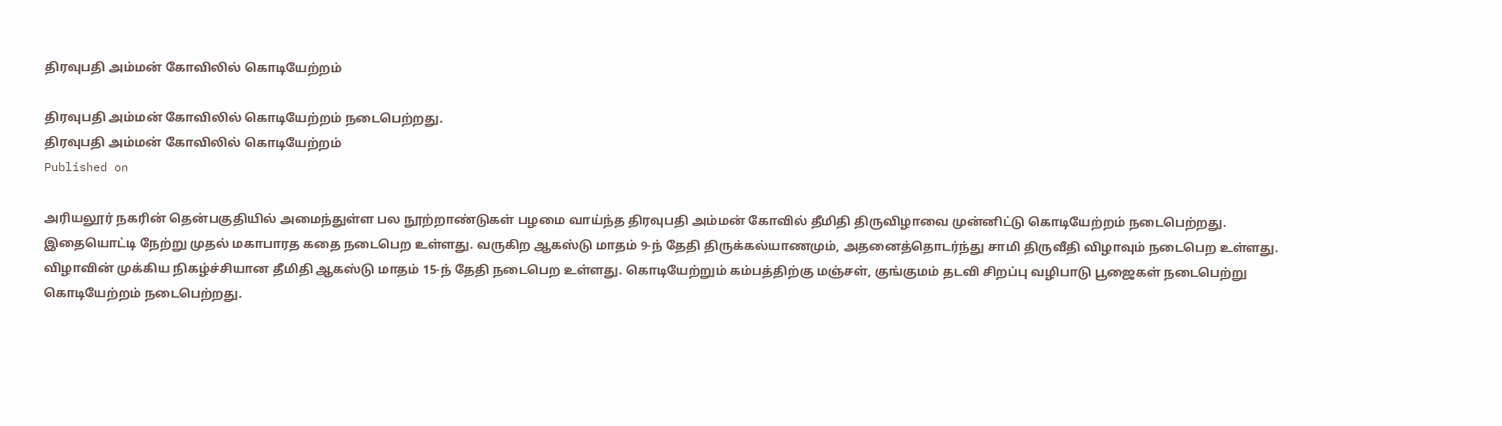திரவுபதி அம்மன் கோவிலில் கொடியேற்றம்

திரவுபதி அம்மன் கோவிலில் கொடியேற்றம் நடைபெற்றது.
திரவுபதி அம்மன் கோவிலில் கொடியேற்றம்
Published on

அரியலூர் நகரின் தென்பகுதியில் அமைந்துள்ள பல நூற்றாண்டுகள் பழமை வாய்ந்த திரவுபதி அம்மன் கோவில் தீமிதி திருவிழாவை முன்னிட்டு கொடியேற்றம் நடைபெற்றது. இதையொட்டி நேற்று முதல் மகாபாரத கதை நடைபெற உள்ளது. வருகிற ஆகஸ்டு மாதம் 9-ந் தேதி திருக்கல்யாணமும், அதனைத்தொடர்ந்து சாமி திருவீதி விழாவும் நடைபெற உள்ளது. விழாவின் முக்கிய நிகழ்ச்சியான தீமிதி ஆகஸ்டு மாதம் 15-ந் தேதி நடைபெற உள்ளது. கொடியேற்றும் கம்பத்திற்கு மஞ்சள், குங்குமம் தடவி சிறப்பு வழிபாடு பூஜைகள் நடைபெற்று கொடியேற்றம் நடைபெற்றது.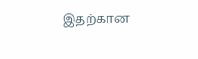இதற்கான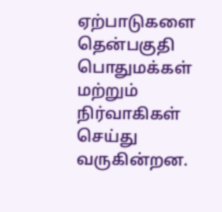ஏற்பாடுகளை தென்பகுதி பொதுமக்கள் மற்றும் நிர்வாகிகள் செய்து வருகின்றன.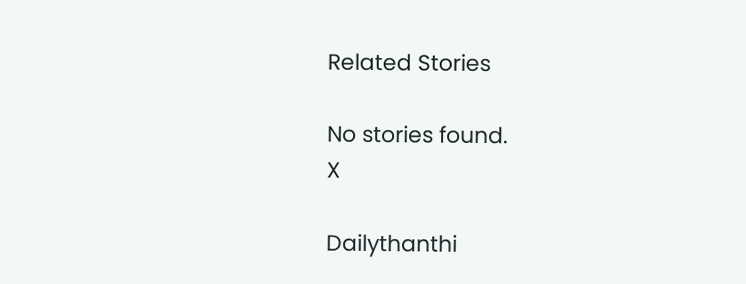Related Stories

No stories found.
X

Dailythanthi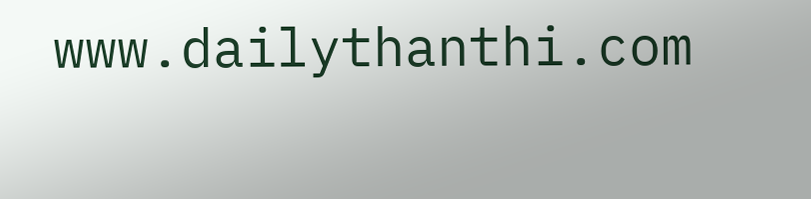www.dailythanthi.com